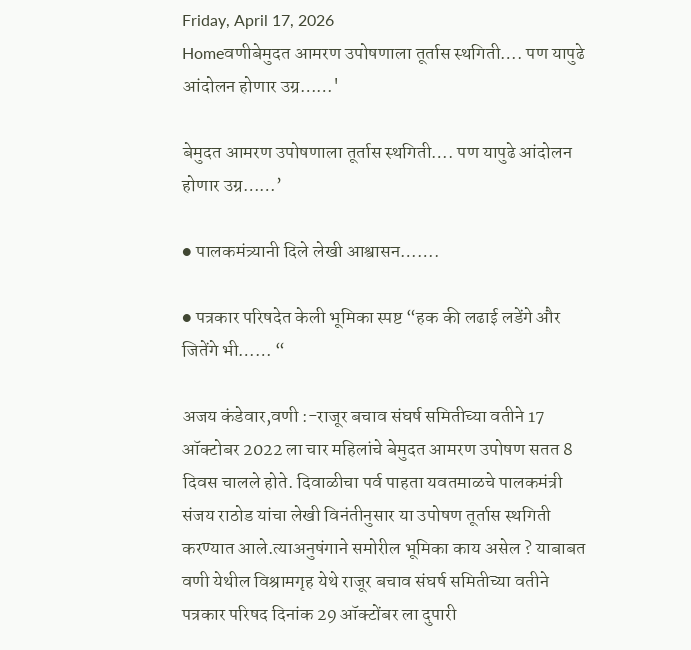Friday, April 17, 2026
Homeवणीबेमुदत आमरण उपोषणाला तूर्तास स्थगिती…. पण यापुढे आंदोलन होणार उग्र……'

बेमुदत आमरण उपोषणाला तूर्तास स्थगिती…. पण यापुढे आंदोलन होणार उग्र……’

● पालकमंत्र्यानी दिले लेखी आश्वासन…….

● पत्रकार परिषदेत केली भूमिका स्पष्ट “हक की लढाई लडेंगे और जितेंगे भी…… “

अजय कंडेवार,वणी :-राजूर बचाव संघर्ष समितीच्या वतीने 17 ऑक्टोबर 2022 ला चार महिलांचे बेमुदत आमरण उपोषण सतत 8 दिवस चालले होते. दिवाळीचा पर्व पाहता यवतमाळचे पालकमंत्री संजय राठोड यांचा लेखी विनंतीनुसार या उपोषण तूर्तास स्थगिती करण्यात आले.त्याअनुषंगाने समोरील भूमिका काय असेल ? याबाबत वणी येथील विश्रामगृह येथे राजूर बचाव संघर्ष समितीच्या वतीने पत्रकार परिषद दिनांक 29 ऑक्टोंबर ला दुपारी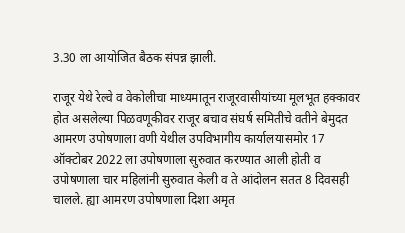3.30 ला आयोजित बैठक संपन्न झाली.

राजूर येथे रेल्वे व वेकोलीचा माध्यमातून राजूरवासीयांच्या मूलभूत हक्कावर होत असलेल्या पिळवणूकीवर राजूर बचाव संघर्ष समितीचे वतीने बेमुदत आमरण उपोषणाला वणी येथील उपविभागीय कार्यालयासमोर 17 ऑक्टोबर 2022 ला उपोषणाला सुरुवात करण्यात आली होती व उपोषणाला चार महिलांनी सुरुवात केली व ते आंदोलन सतत 8 दिवसही चालले. ह्या आमरण उपोषणाला दिशा अमृत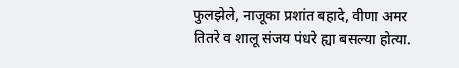फुलझेले, नाजूका प्रशांत बहादे, वीणा अमर तितरे व शालू संजय पंधरे ह्या बसल्या होत्या.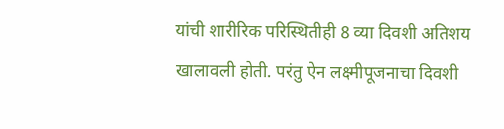यांची शारीरिक परिस्थितीही 8 व्या दिवशी अतिशय खालावली होती. परंतु ऐन लक्ष्मीपूजनाचा दिवशी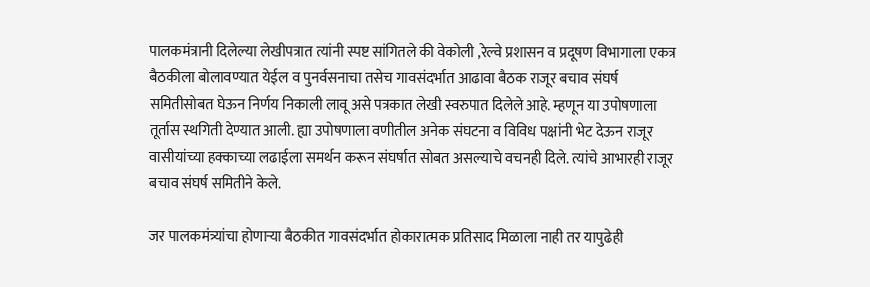पालकमंत्रानी दिलेल्या लेखीपत्रात त्यांनी स्पष्ट सांगितले की वेकोली ,रेल्वे प्रशासन व प्रदूषण विभागाला एकत्र बैठकीला बोलावण्यात येईल व पुनर्वसनाचा तसेच गावसंदर्भात आढावा बैठक राजूर बचाव संघर्ष समितीसोबत घेऊन निर्णय निकाली लावू असे पत्रकात लेखी स्वरुपात दिलेले आहे. म्हणून या उपोषणाला तूर्तास स्थगिती देण्यात आली. ह्या उपोषणाला वणीतील अनेक संघटना व विविध पक्षांनी भेट देऊन राजूर वासीयांच्या हक्काच्या लढाईला समर्थन करून संघर्षात सोबत असल्याचे वचनही दिले. त्यांचे आभारही राजूर बचाव संघर्ष समितीने केले.

जर पालकमंत्र्यांचा होणाऱ्या बैठकीत गावसंदर्भात होकारात्मक प्रतिसाद मिळाला नाही तर यापुढेही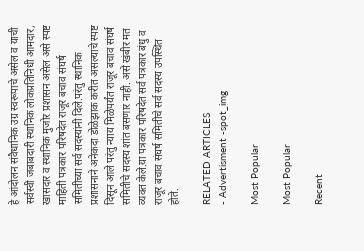हे आंदोलन संवैधानिक उग्र स्वरूपाचे असेल व याची सर्वस्वी जबाबदारी स्थानिक लोकप्रतिनिधी आमदार, खासदार व स्थानिक मुजोर प्रशासन असेल असे स्पष्ट माहिती पत्रकार परिषदेत राजूर बचाव संघर्ष समितीच्या सर्व सदस्यांनी दिले.परंतु स्थानिक प्रशासनाने अनेकदा डोळेझाक करीत असल्याचे स्पष्ट दिसून आले परंतु न्याय मिळेपर्यंत राजूर बचाव संघर्ष समितीचे सदस्य शांत बसणार नाही. असे खंबीर मत व्यक्त केले.या पत्रकार परिषदेत सर्व पत्रकार बंधु व राजूर बचाव संघर्ष समितीचे सर्व सदस्य उपस्थित होते.

RELATED ARTICLES
- Advertisment -spot_img

Most Popular

Most Popular

Recent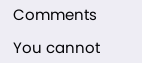Comments

You cannot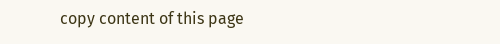copy content of this page